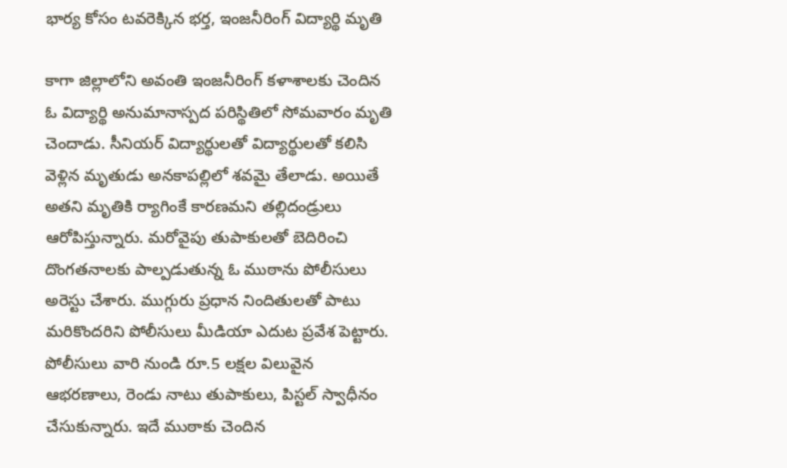భార్య కోసం టవరెక్కిన భర్త, ఇంజనీరింగ్ విద్యార్థి మృతి

కాగా జిల్లాలోని అవంతి ఇంజనీరింగ్ కళాశాలకు చెందిన ఓ విద్యార్థి అనుమానాస్పద పరిస్థితిలో సోమవారం మృతి చెందాడు. సీనియర్ విద్యార్థులతో విద్యార్థులతో కలిసి వెళ్లిన మృతుడు అనకాపల్లిలో శవమై తేలాడు. అయితే అతని మృతికి ర్యాగింకే కారణమని తల్లిదండ్రులు ఆరోపిస్తున్నారు. మరోవైపు తుపాకులతో బెదిరించి దొంగతనాలకు పాల్పడుతున్న ఓ ముఠాను పోలీసులు అరెస్టు చేశారు. ముగ్గురు ప్రధాన నిందితులతో పాటు మరికొందరిని పోలీసులు మీడియా ఎదుట ప్రవేశ పెట్టారు. పోలీసులు వారి నుండి రూ.5 లక్షల విలువైన ఆభరణాలు, రెండు నాటు తుపాకులు, పిస్టల్ స్వాధీనం చేసుకున్నారు. ఇదే ముఠాకు చెందిన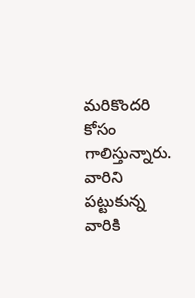మరికొందరి కోసం గాలిస్తున్నారు. వారిని పట్టుకున్న వారికి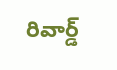రివార్డ్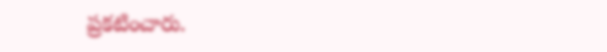ప్రకటించారు.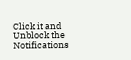Click it and Unblock the Notifications